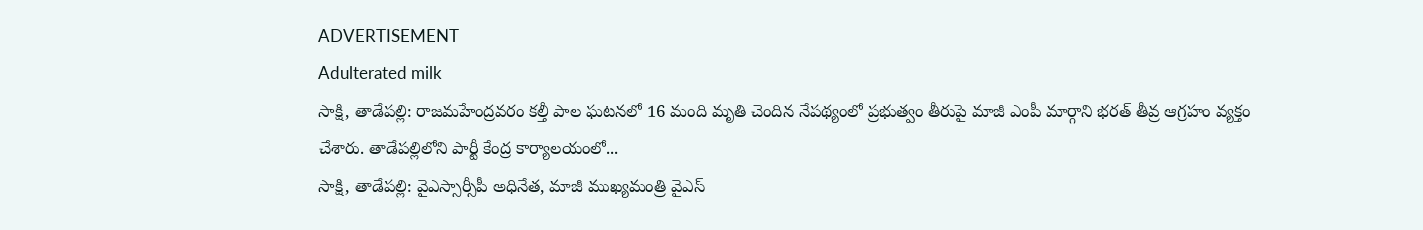ADVERTISEMENT
Adulterated milk
సాక్షి, తాడేపల్లి: రాజమహేంద్రవరం కల్తీ పాల ఘటనలో 16 మంది మృతి చెందిన నేపథ్యంలో ప్రభుత్వం తీరుపై మాజీ ఎంపీ మార్గాని భరత్ తీవ్ర ఆగ్రహం వ్యక్తం చేశారు. తాడేపల్లిలోని పార్టీ కేంద్ర కార్యాలయంలో...
సాక్షి, తాడేపల్లి: వైఎస్సార్సీపీ అధినేత, మాజీ ముఖ్యమంత్రి వైఎస్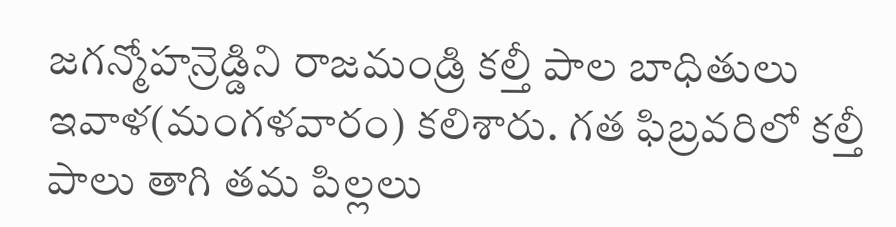జగన్మోహన్రెడ్డిని రాజమండ్రి కల్తీ పాల బాధితులు ఇవాళ(మంగళవారం) కలిశారు. గత ఫిబ్రవరిలో కల్తీ పాలు తాగి తమ పిల్లలు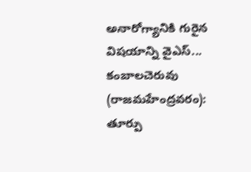అనారోగ్యానికి గురైన విషయాన్ని వైఎస్...
కంబాలచెరువు (రాజమహేంద్రవరం): తూర్పు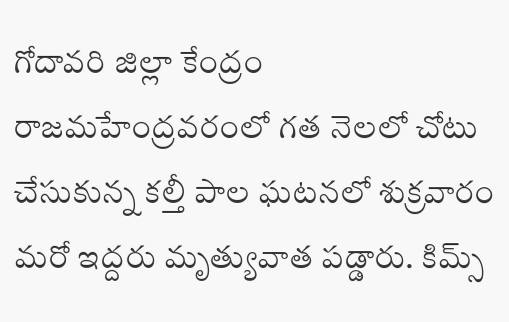గోదావరి జిల్లా కేంద్రం రాజమహేంద్రవరంలో గత నెలలో చోటు చేసుకున్న కల్తీ పాల ఘటనలో శుక్రవారం మరో ఇద్దరు మృత్యువాత పడ్డారు. కిమ్స్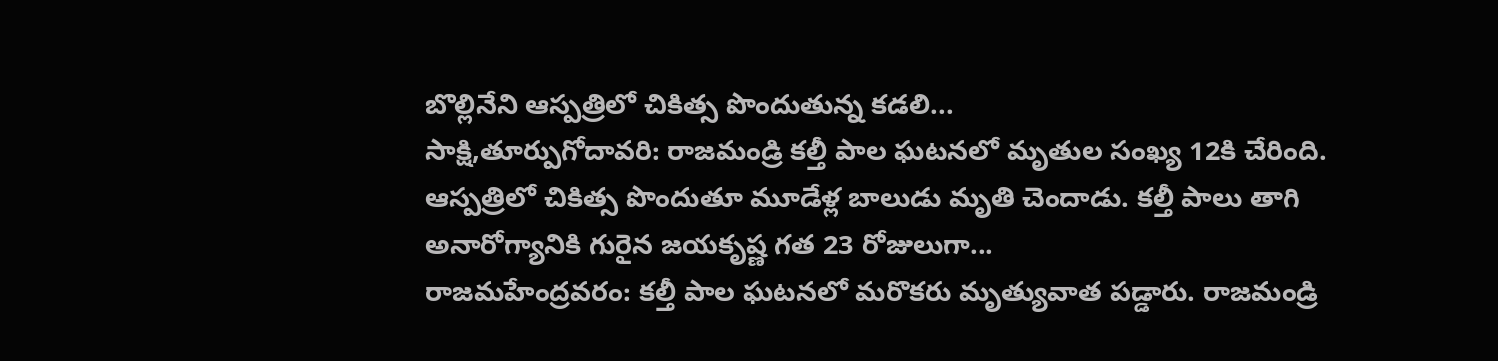బొల్లినేని ఆస్పత్రిలో చికిత్స పొందుతున్న కడలి...
సాక్షి,తూర్పుగోదావరి: రాజమండ్రి కల్తీ పాల ఘటనలో మృతుల సంఖ్య 12కి చేరింది. ఆస్పత్రిలో చికిత్స పొందుతూ మూడేళ్ల బాలుడు మృతి చెందాడు. కల్తీ పాలు తాగి అనారోగ్యానికి గురైన జయకృష్ణ గత 23 రోజులుగా...
రాజమహేంద్రవరం: కల్తీ పాల ఘటనలో మరొకరు మృత్యువాత పడ్డారు. రాజమండ్రి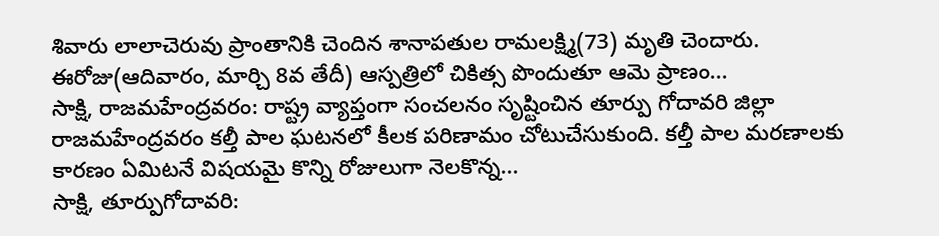శివారు లాలాచెరువు ప్రాంతానికి చెందిన శానాపతుల రామలక్ష్మి(73) మృతి చెందారు. ఈరోజు(ఆదివారం, మార్చి 8వ తేదీ) ఆస్పత్రిలో చికిత్స పొందుతూ ఆమె ప్రాణం...
సాక్షి, రాజమహేంద్రవరం: రాష్ట్ర వ్యాప్తంగా సంచలనం సృష్టించిన తూర్పు గోదావరి జిల్లా రాజమహేంద్రవరం కల్తీ పాల ఘటనలో కీలక పరిణామం చోటుచేసుకుంది. కల్తీ పాల మరణాలకు కారణం ఏమిటనే విషయమై కొన్ని రోజులుగా నెలకొన్న...
సాక్షి, తూర్పుగోదావరి: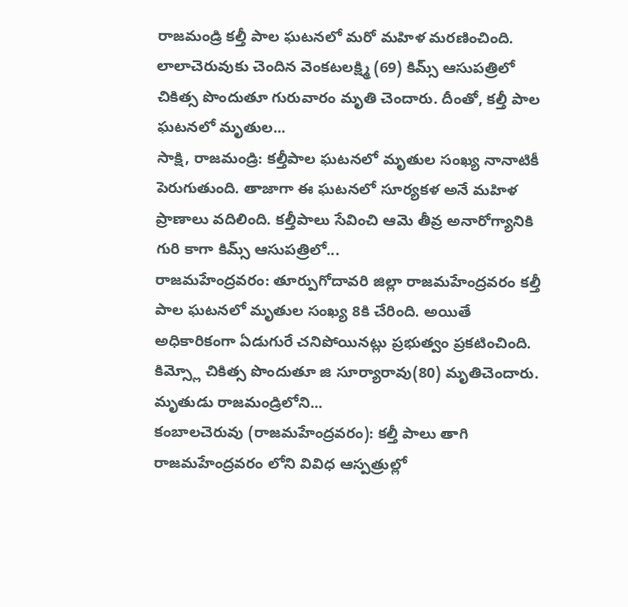రాజమండ్రి కల్తీ పాల ఘటనలో మరో మహిళ మరణించింది. లాలాచెరువుకు చెందిన వెంకటలక్ష్మి (69) కిమ్స్ ఆసుపత్రిలో చికిత్స పొందుతూ గురువారం మృతి చెందారు. దీంతో, కల్తీ పాల ఘటనలో మృతుల...
సాక్షి, రాజమండ్రి: కల్తీపాల ఘటనలో మృతుల సంఖ్య నానాటికీ పెరుగుతుంది. తాజాగా ఈ ఘటనలో సూర్యకళ అనే మహిళ ప్రాణాలు వదిలింది. కల్తీపాలు సేవించి ఆమె తీవ్ర అనారోగ్యానికి గురి కాగా కిమ్స్ ఆసుపత్రిలో...
రాజమహేంద్రవరం: తూర్పుగోదావరి జిల్లా రాజమహేంద్రవరం కల్తీ పాల ఘటనలో మృతుల సంఖ్య 8కి చేరింది. అయితే అధికారికంగా ఏడుగురే చనిపోయినట్లు ప్రభుత్వం ప్రకటించింది. కిమ్స్లో చికిత్స పొందుతూ జి సూర్యారావు(80) మృతిచెందారు. మృతుడు రాజమండ్రిలోని...
కంబాలచెరువు (రాజమహేంద్రవరం): కల్తీ పాలు తాగి రాజమహేంద్రవరం లోని వివిధ ఆస్పత్రుల్లో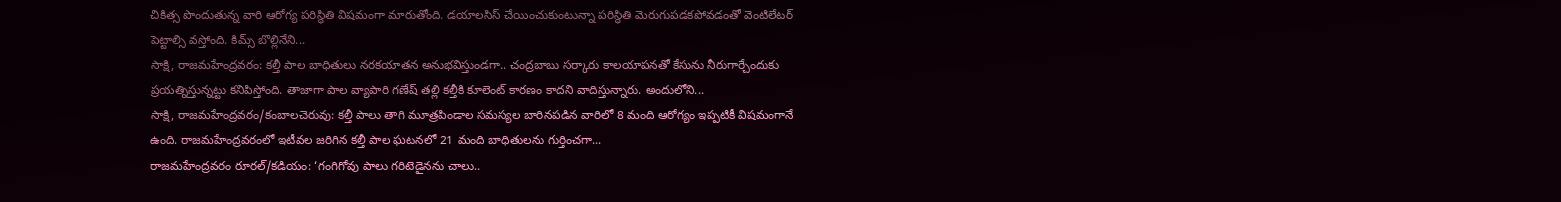చికిత్స పొందుతున్న వారి ఆరోగ్య పరిస్థితి విషమంగా మారుతోంది. డయాలసిస్ చేయించుకుంటున్నా పరిస్థితి మెరుగుపడకపోవడంతో వెంటిలేటర్ పెట్టాల్సి వస్తోంది. కిమ్స్ బొల్లినేని...
సాక్షి, రాజమహేంద్రవరం: కల్తీ పాల బాధితులు నరకయాతన అనుభవిస్తుండగా.. చంద్రబాబు సర్కారు కాలయాపనతో కేసును నీరుగార్చేందుకు ప్రయత్నిస్తున్నట్టు కనిపిస్తోంది. తాజాగా పాల వ్యాపారి గణేష్ తల్లి కల్తీకి కూలెంట్ కారణం కాదని వాదిస్తున్నారు. అందులోని...
సాక్షి, రాజమహేంద్రవరం/కంబాలచెరువు: కల్తీ పాలు తాగి మూత్రపిండాల సమస్యల బారినపడిన వారిలో 8 మంది ఆరోగ్యం ఇప్పటికీ విషమంగానే ఉంది. రాజమహేంద్రవరంలో ఇటీవల జరిగిన కల్తీ పాల ఘటనలో 21 మంది బాధితులను గుర్తించగా...
రాజమహేంద్రవరం రూరల్/కడియం: ‘గంగిగోవు పాలు గరిటెడైనను చాలు..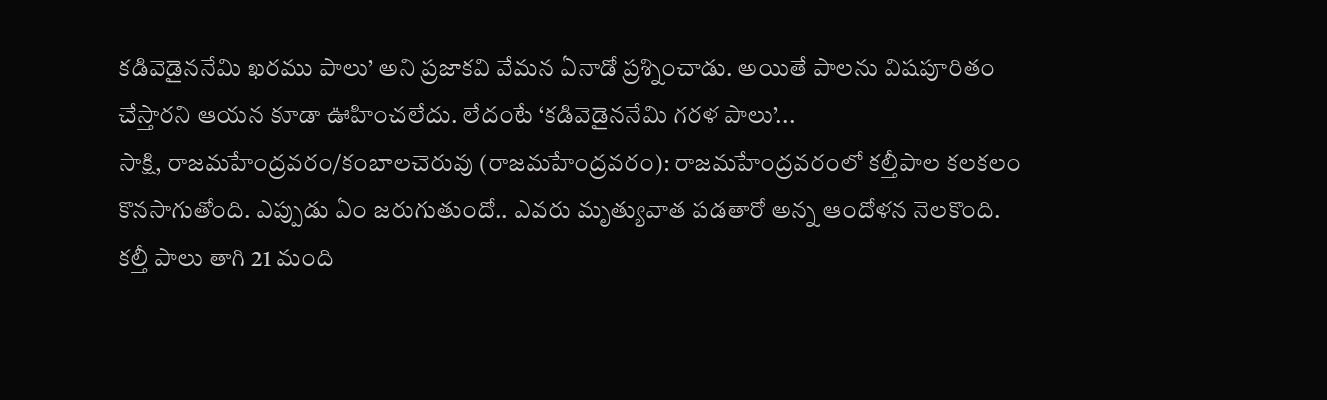కడివెడైననేమి ఖరము పాలు’ అని ప్రజాకవి వేమన ఏనాడో ప్రశ్నించాడు. అయితే పాలను విషపూరితం చేస్తారని ఆయన కూడా ఊహించలేదు. లేదంటే ‘కడివెడైననేమి గరళ పాలు’...
సాక్షి, రాజమహేంద్రవరం/కంబాలచెరువు (రాజమహేంద్రవరం): రాజమహేంద్రవరంలో కల్తీపాల కలకలం కొనసాగుతోంది. ఎప్పుడు ఏం జరుగుతుందో.. ఎవరు మృత్యువాత పడతారో అన్న ఆందోళన నెలకొంది. కల్తీ పాలు తాగి 21 మంది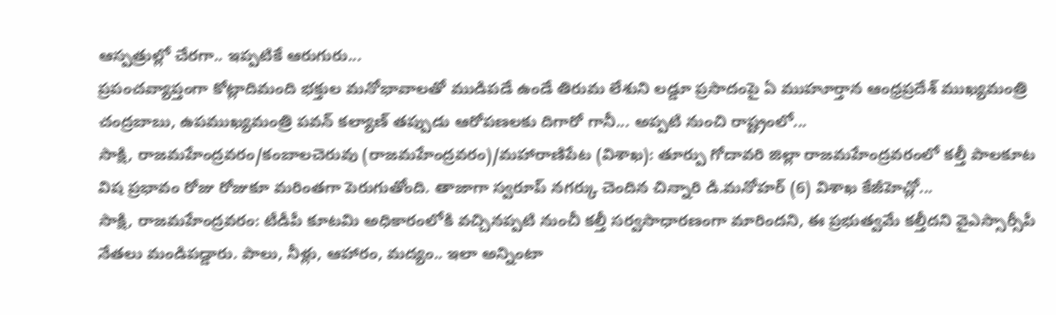ఆస్పత్రుల్లో చేరగా.. ఇప్పటికే ఆరుగురు...
ప్రపంచవ్యాప్తంగా కోట్లాదిమంది భక్తుల మనోభావాలతో ముడిపడే ఉండే తిరుమ లేశుని లడ్డూ ప్రసాదంపై ఏ ముహూర్తాన ఆంధ్రప్రదేశ్ ముఖ్యమంత్రి చంద్రబాబు, ఉపముఖ్యమంత్రి పవన్ కల్యాణ్ తప్పుడు ఆరోపణలకు దిగారో గానీ... అప్పటి నుంచి రాష్ట్రంలో...
సాక్షి, రాజమహేంద్రవరం/కంబాలచెరువు (రాజమహేంద్రవరం)/మహారాణిపేట (విశాఖ): తూర్పు గోదావరి జిల్లా రాజమహేంద్రవరంలో కల్తీ పాలకూట విష ప్రభావం రోజు రోజుకూ మరింతగా పెరుగుతోంది. తాజాగా స్వరూప్ నగర్కు చెందిన చిన్నారి డి.మనోహర్ (6) విశాఖ కేజీహెచ్లో...
సాక్షి, రాజమహేంద్రవరం: టీడీపీ కూటమి అధికారంలోకి వచ్చినప్పటి నుంచీ కల్తీ సర్వసాధారణంగా మారిందని, ఈ ప్రభుత్వమే కల్తీదని వైఎస్సార్సీపీ నేతలు మండిపడ్డారు. పాలు, నీళ్లు, ఆహారం, మద్యం.. ఇలా అన్నింటా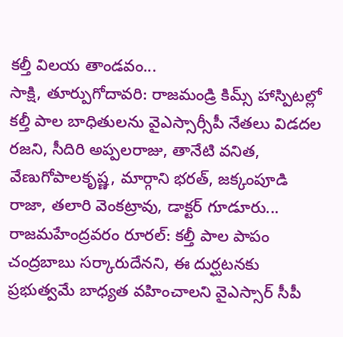కల్తీ విలయ తాండవం...
సాక్షి, తూర్పుగోదావరి: రాజమండ్రి కిమ్స్ హాస్పిటల్లో కల్తీ పాల బాధితులను వైఎస్సార్సీపీ నేతలు విడదల రజని, సీదిరి అప్పలరాజు, తానేటి వనిత, వేణుగోపాలకృష్ణ, మార్గాని భరత్, జక్కంపూడి రాజా, తలారి వెంకట్రావు, డాక్టర్ గూడూరు...
రాజమహేంద్రవరం రూరల్: కల్తీ పాల పాపం చంద్రబాబు సర్కారుదేనని, ఈ దుర్ఘటనకు ప్రభుత్వమే బాధ్యత వహించాలని వైఎస్సార్ సీపీ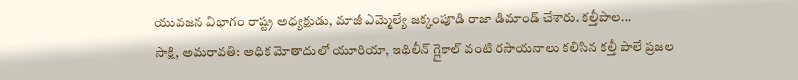యువజన విభాగం రాష్ట్ర అధ్యక్షుడు, మాజీ ఎమ్మెల్యే జక్కంపూడి రాజా డిమాండ్ చేశారు. కల్తీపాల...
సాక్షి, అమరావతి: అధిక మోతాదులో యూరియా, ఇథిలీన్ గ్లైకాల్ వంటి రసాయనాలు కలిసిన కల్తీ పాలే ప్రజల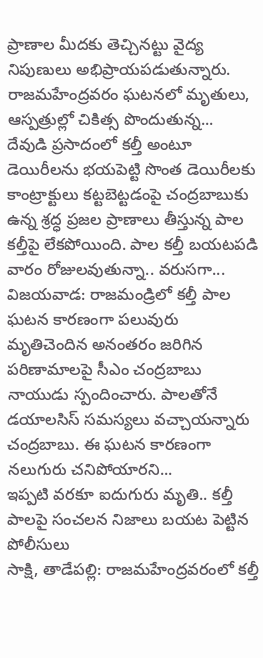ప్రాణాల మీదకు తెచ్చినట్టు వైద్య నిపుణులు అభిప్రాయపడుతున్నారు. రాజమహేంద్రవరం ఘటనలో మృతులు, ఆస్పత్రుల్లో చికిత్స పొందుతున్న...
దేవుడి ప్రసాదంలో కల్తీ అంటూ డెయిరీలను భయపెట్టి సొంత డెయిరీలకు కాంట్రాక్టులు కట్టబెట్టడంపై చంద్రబాబుకు ఉన్న శ్రద్ధ ప్రజల ప్రాణాలు తీస్తున్న పాల కల్తీపై లేకపోయింది. పాల కల్తీ బయటపడి వారం రోజులవుతున్నా.. వరుసగా...
విజయవాడ: రాజమండ్రిలో కల్తీ పాల ఘటన కారణంగా పలువురు మృతిచెందిన అనంతరం జరిగిన పరిణామాలపై సీఎం చంద్రబాబు నాయుడు స్పందించారు. పాలతోనే డయాలసిస్ సమస్యలు వచ్చాయన్నారు చంద్రబాబు. ఈ ఘటన కారణంగా నలుగురు చనిపోయారని...
ఇప్పటి వరకూ ఐదుగురు మృతి.. కల్తీ పాలపై సంచలన నిజాలు బయట పెట్టిన పోలీసులు
సాక్షి, తాడేపల్లి: రాజమహేంద్రవరంలో కల్తీ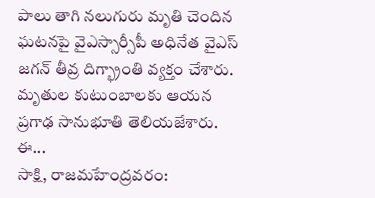పాలు తాగి నలుగురు మృతి చెందిన ఘటనపై వైఎస్సార్సీపీ అధినేత వైఎస్ జగన్ తీవ్ర దిగ్భ్రాంతి వ్యక్తం చేశారు. మృతుల కుటుంబాలకు ఆయన ప్రగాఢ సానుభూతి తెలియజేశారు. ఈ...
సాక్షి, రాజమహేంద్రవరం: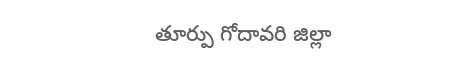తూర్పు గోదావరి జిల్లా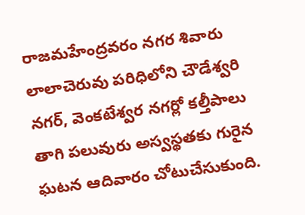రాజమహేంద్రవరం నగర శివారు లాలాచెరువు పరిధిలోని చౌడేశ్వరి నగర్, వెంకటేశ్వర నగర్లో కల్తీపాలు తాగి పలువురు అస్వస్థతకు గురైన ఘటన ఆదివారం చోటుచేసుకుంది.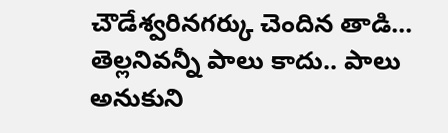చౌడేశ్వరినగర్కు చెందిన తాడి...
తెల్లనివన్నీ పాలు కాదు.. పాలు అనుకుని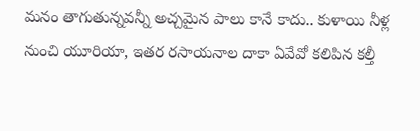మనం తాగుతున్నవన్నీ అచ్చమైన పాలు కానే కాదు.. కుళాయి నీళ్ల నుంచి యూరియా, ఇతర రసాయనాల దాకా ఏవేవో కలిపిన కల్తీ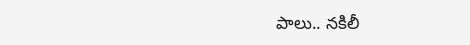పాలు.. నకిలీ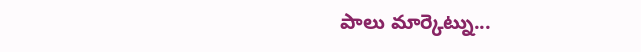పాలు మార్కెట్ను...